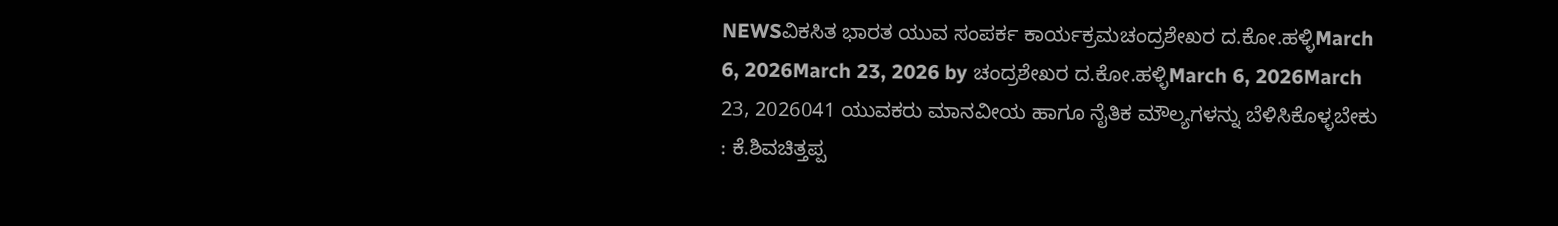NEWSವಿಕಸಿತ ಭಾರತ ಯುವ ಸಂಪರ್ಕ ಕಾರ್ಯಕ್ರಮಚಂದ್ರಶೇಖರ ದ.ಕೋ.ಹಳ್ಳಿMarch 6, 2026March 23, 2026 by ಚಂದ್ರಶೇಖರ ದ.ಕೋ.ಹಳ್ಳಿMarch 6, 2026March 23, 2026041 ಯುವಕರು ಮಾನವೀಯ ಹಾಗೂ ನೈತಿಕ ಮೌಲ್ಯಗಳನ್ನು ಬೆಳಿಸಿಕೊಳ್ಳಬೇಕು : ಕೆ.ಶಿವಚಿತ್ತಪ್ಪ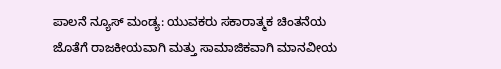ಪಾಲನೆ ನ್ಯೂಸ್ ಮಂಡ್ಯ: ಯುವಕರು ಸಕಾರಾತ್ಮಕ ಚಿಂತನೆಯ ಜೊತೆಗೆ ರಾಜಕೀಯವಾಗಿ ಮತ್ತು ಸಾಮಾಜಿಕವಾಗಿ ಮಾನವೀಯ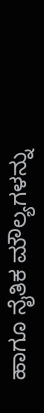ಹಾಗೂ ನೈತಿಕ ಮೌಲ್ಯಗಳನ್ನು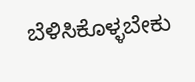ಬೆಳಿಸಿಕೊಳ್ಳಬೇಕು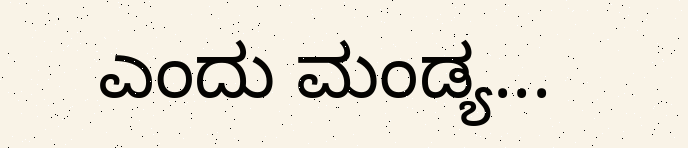ಎಂದು ಮಂಡ್ಯ...